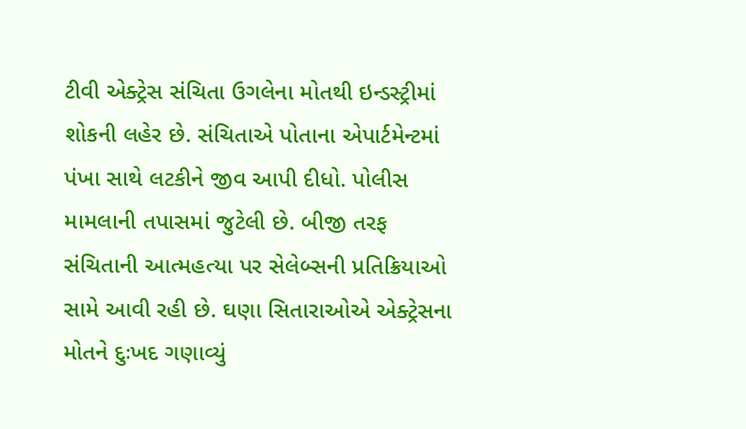ટીવી એક્ટ્રેસ સંચિતા ઉગલેના મોતથી ઇન્ડસ્ટ્રીમાં શોકની લહેર છે. સંચિતાએ પોતાના એપાર્ટમેન્ટમાં પંખા સાથે લટકીને જીવ આપી દીધો. પોલીસ મામલાની તપાસમાં જુટેલી છે. બીજી તરફ સંચિતાની આત્મહત્યા પર સેલેબ્સની પ્રતિક્રિયાઓ સામે આવી રહી છે. ઘણા સિતારાઓએ એક્ટ્રેસના મોતને દુઃખદ ગણાવ્યું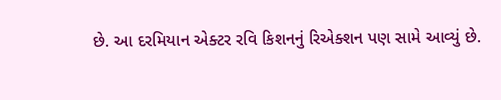છે. આ દરમિયાન એક્ટર રવિ કિશનનું રિએક્શન પણ સામે આવ્યું છે.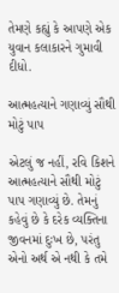તેમણે કહ્યું કે આપણે એક યુવાન કલાકારને ગુમાવી દીધો.

આત્મહત્યાને ગણાવ્યું સૌથી મોટું પાપ

એટલું જ નહીં, રવિ કિશને આત્મહત્યાને સૌથી મોટું પાપ ગણાવ્યું છે. તેમનું કહેવું છે કે દરેક વ્યક્તિના જીવનમાં દુઃખ છે, પરંતુ એનો અર્થ એ નથી કે તમે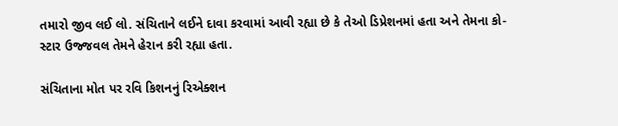તમારો જીવ લઈ લો. સંચિતાને લઈને દાવા કરવામાં આવી રહ્યા છે કે તેઓ ડિપ્રેશનમાં હતા અને તેમના કો-સ્ટાર ઉજ્જવલ તેમને હેરાન કરી રહ્યા હતા.

સંચિતાના મોત પર રવિ કિશનનું રિએક્શન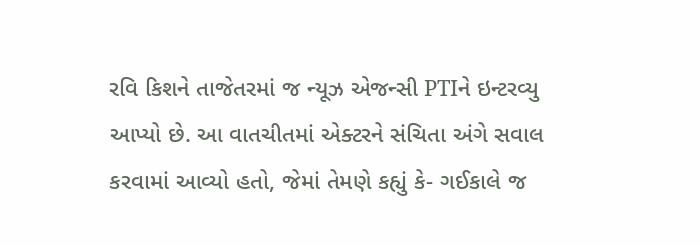રવિ કિશને તાજેતરમાં જ ન્યૂઝ એજન્સી PTIને ઇન્ટરવ્યુ આપ્યો છે. આ વાતચીતમાં એક્ટરને સંચિતા અંગે સવાલ કરવામાં આવ્યો હતો, જેમાં તેમણે કહ્યું કે- ગઈકાલે જ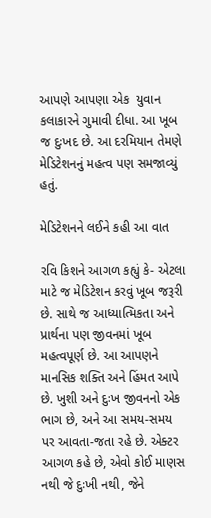આપણે આપણા એક  યુવાન કલાકારને ગુમાવી દીધા. આ ખૂબ જ દુઃખદ છે. આ દરમિયાન તેમણે મેડિટેશનનું મહત્વ પણ સમજાવ્યું હતું.

મેડિટેશનને લઈને કહી આ વાત

રવિ કિશને આગળ કહ્યું કે- એટલા માટે જ મેડિટેશન કરવું ખૂબ જરૂરી છે. સાથે જ આધ્યાત્મિકતા અને પ્રાર્થના પણ જીવનમાં ખૂબ મહત્વપૂર્ણ છે. આ આપણને માનસિક શક્તિ અને હિંમત આપે છે. ખુશી અને દુઃખ જીવનનો એક ભાગ છે, અને આ સમય-સમય પર આવતા-જતા રહે છે. એક્ટર આગળ કહે છે, એવો કોઈ માણસ નથી જે દુઃખી નથી, જેને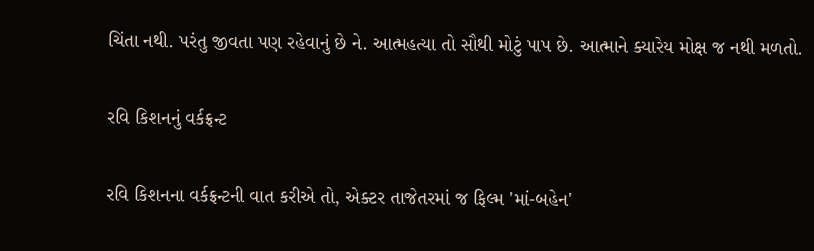ચિંતા નથી. પરંતુ જીવતા પણ રહેવાનું છે ને. આત્મહત્યા તો સૌથી મોટું પાપ છે. આત્માને ક્યારેય મોક્ષ જ નથી મળતો.

રવિ કિશનનું વર્કફ્રન્ટ

રવિ કિશનના વર્કફ્રન્ટની વાત કરીએ તો, એક્ટર તાજેતરમાં જ ફિલ્મ 'માં-બહેન'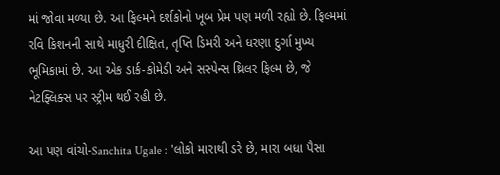માં જોવા મળ્યા છે. આ ફિલ્મને દર્શકોનો ખૂબ પ્રેમ પણ મળી રહ્યો છે. ફિલ્મમાં રવિ કિશનની સાથે માધુરી દીક્ષિત, તૃપ્તિ ડિમરી અને ધરણા દુર્ગા મુખ્ય ભૂમિકામાં છે. આ એક ડાર્ક-કોમેડી અને સસ્પેન્સ થ્રિલર ફિલ્મ છે, જે નેટફ્લિક્સ પર સ્ટ્રીમ થઈ રહી છે.

આ પણ વાંચો-Sanchita Ugale : 'લોકો મારાથી ડરે છે, મારા બધા પૈસા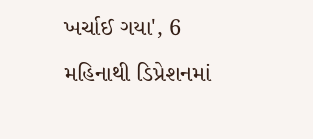ખર્ચાઈ ગયા', 6 મહિનાથી ડિપ્રેશનમાં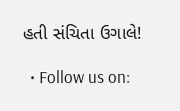હતી સંચિતા ઉગાલે!

  • Follow us on: